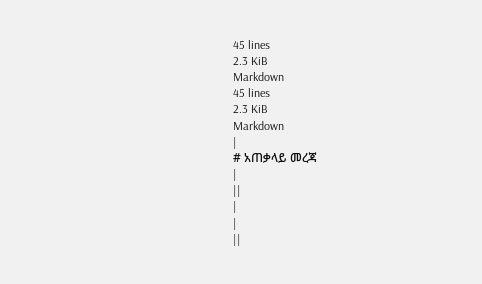45 lines
2.3 KiB
Markdown
45 lines
2.3 KiB
Markdown
|
# አጠቃላይ መረጃ
|
||
|
|
||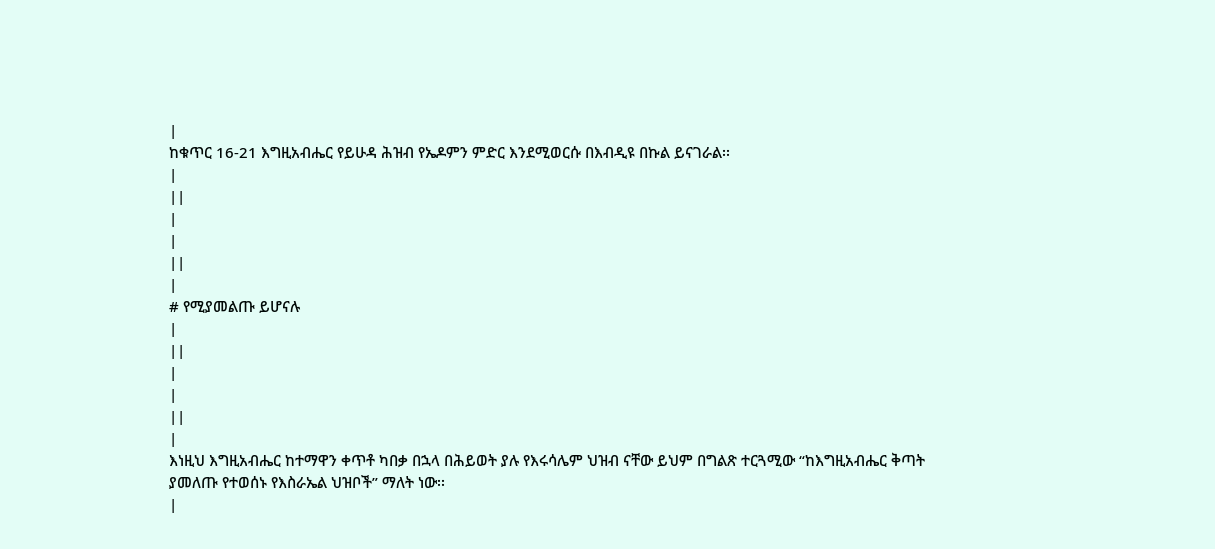|
ከቁጥር 16-21 እግዚአብሔር የይሁዳ ሕዝብ የኤዶምን ምድር እንደሚወርሱ በእብዲዩ በኩል ይናገራል፡፡
|
||
|
|
||
|
# የሚያመልጡ ይሆናሉ
|
||
|
|
||
|
እነዚህ እግዚአብሔር ከተማዋን ቀጥቶ ካበቃ በኋላ በሕይወት ያሉ የእሩሳሌም ህዝብ ናቸው ይህም በግልጽ ተርጓሚው “ከእግዚአብሔር ቅጣት ያመለጡ የተወሰኑ የእስራኤል ህዝቦች” ማለት ነው፡፡
|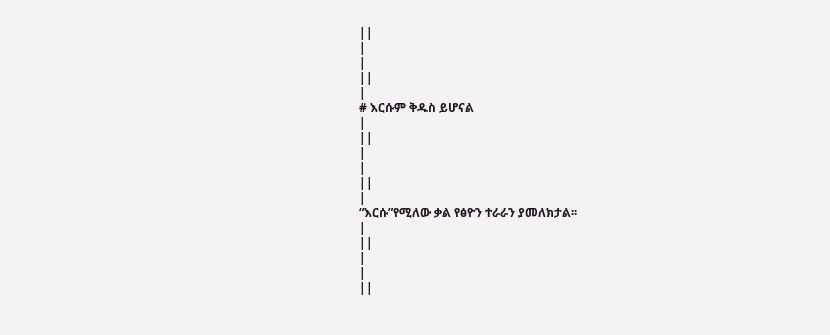||
|
|
||
|
# እርሱም ቅዱስ ይሆናል
|
||
|
|
||
|
“እርሱ”የሚለው ቃል የፅዮን ተራራን ያመለክታል፡፡
|
||
|
|
||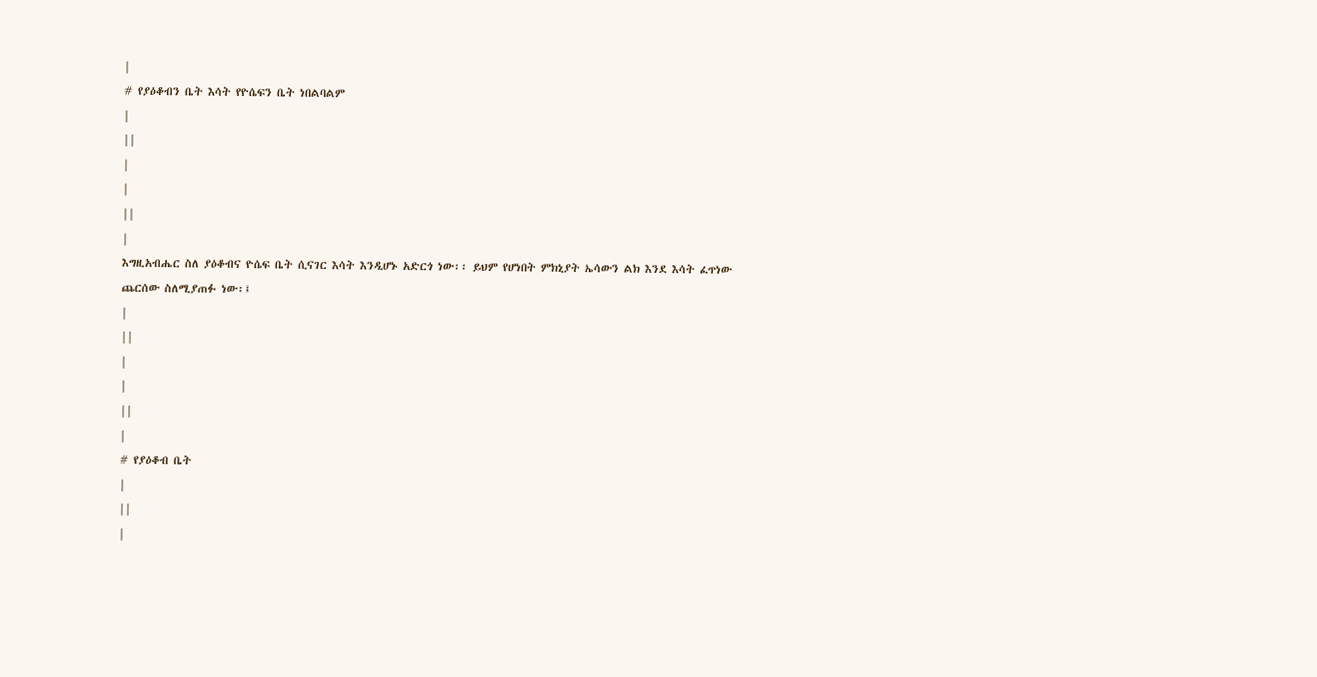|
# የያዕቆብን ቤት እሳት የዮሴፍን ቤት ነበልባልም
|
||
|
|
||
|
እግዚአብሔር ስለ ያዕቆብና ዮሴፍ ቤት ሲናገር እሳት እንዲሆኑ አድርጎ ነው፡፡ ይህም የሆነበት ምክኒያት ኤሳውን ልክ እንደ እሳት ፈጥነው ጨርሰው ስለሚያጠፉ ነው፡፤
|
||
|
|
||
|
# የያዕቆብ ቤት
|
||
|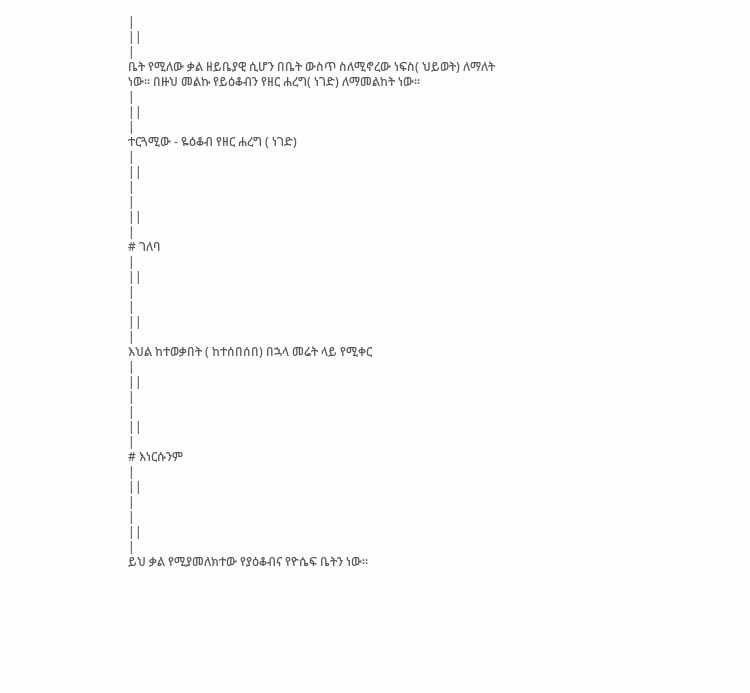|
||
|
ቤት የሚለው ቃል ዘይቤያዊ ሲሆን በቤት ውስጥ ስለሚኖረው ነፍስ( ህይወት) ለማለት ነው፡፡ በዙህ መልኩ የይዕቆብን የዘር ሐረግ( ነገድ) ለማመልከት ነው፡፡
|
||
|
ተርጓሚው - ዬዕቆብ የዘር ሐረግ ( ነገድ)
|
||
|
|
||
|
# ገለባ
|
||
|
|
||
|
እህል ከተወቃበት ( ከተሰበሰበ) በኋላ መሬት ላይ የሚቀር
|
||
|
|
||
|
# እነርሱንም
|
||
|
|
||
|
ይህ ቃል የሚያመለክተው የያዕቆብና የዮሴፍ ቤትን ነው፡፡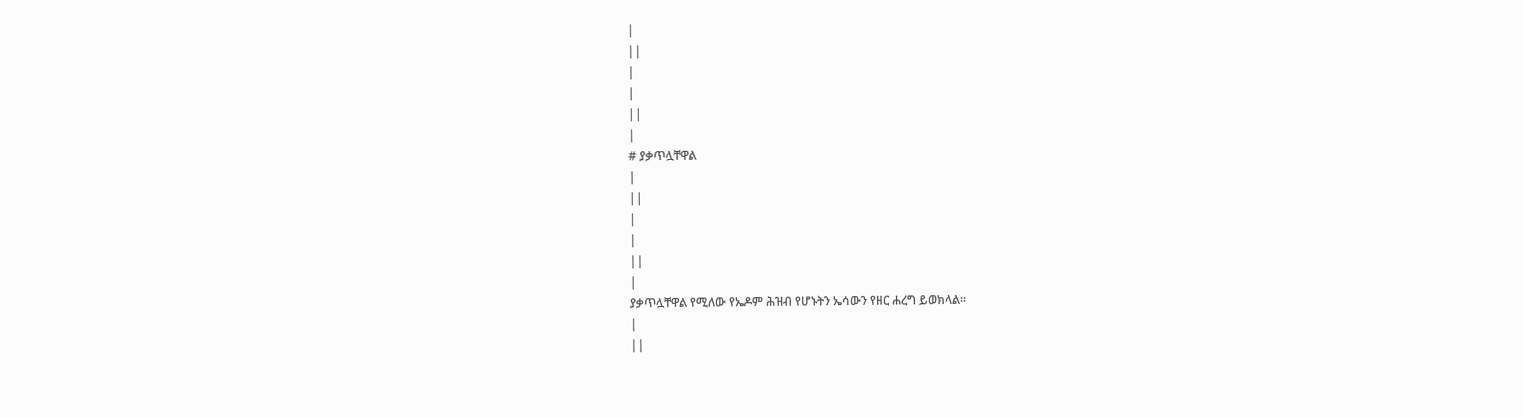|
||
|
|
||
|
# ያቃጥሏቸዋል
|
||
|
|
||
|
ያቃጥሏቸዋል የሚለው የኤዶም ሕዝብ የሆኑትን ኤሳውን የዘር ሐረግ ይወክላል፡፡
|
||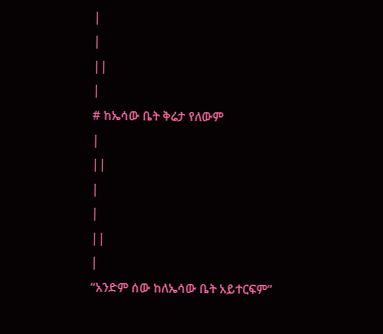|
|
||
|
# ከኤሳው ቤት ቅሬታ የለውም
|
||
|
|
||
|
“አንድም ሰው ከለኤሳው ቤት አይተርፍም”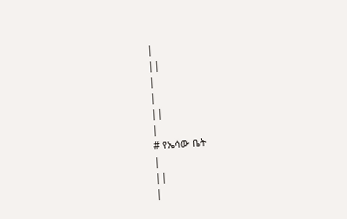|
||
|
|
||
|
# የኤሳው ቤት
|
||
|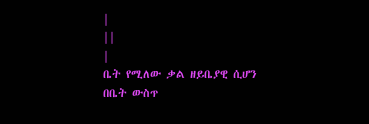|
||
|
ቤት የሚለው ቃል ዘይቤያዊ ሲሆን በቤት ውስጥ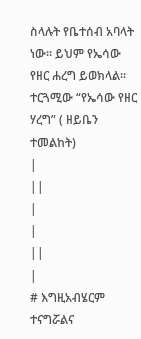ስላሉት የቤተሰብ አባላት ነው፡፡ ይህም የኤሳው የዘር ሐረግ ይወክላል፡፡ ተርጓሚው “የኤሳው የዘር ሃረግ” ( ዘይቤን ተመልከት)
|
||
|
|
||
|
# እግዚአብሄርም ተናግሯልና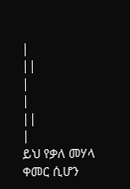|
||
|
|
||
|
ይህ የቃለ መሃላ ቀመር ሲሆን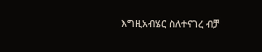እግዚአብሄር ስለተናገረ ብቻ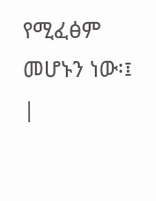የሚፈፅም መሆኑን ነው፡፤
|